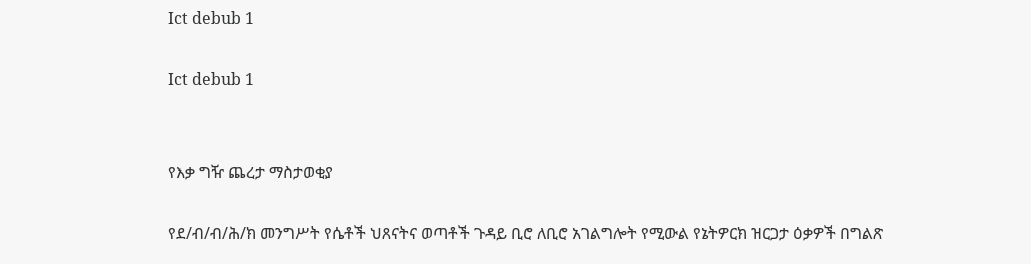Ict debub 1

Ict debub 1


የእቃ ግዥ ጨረታ ማስታወቂያ

የደ/ብ/ብ/ሕ/ክ መንግሥት የሴቶች ህጸናትና ወጣቶች ጉዳይ ቢሮ ለቢሮ አገልግሎት የሚውል የኔትዎርክ ዝርጋታ ዕቃዎች በግልጽ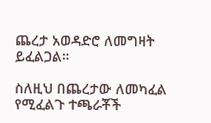ጨረታ አወዳድሮ ለመግዛት ይፈልጋል።

ስለዚህ በጨረታው ለመካፈል የሚፈልጉ ተጫራቾች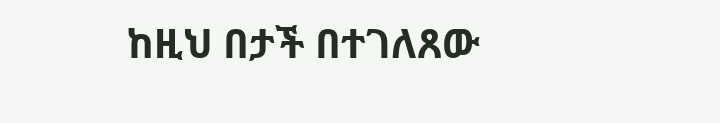ከዚህ በታች በተገለጸው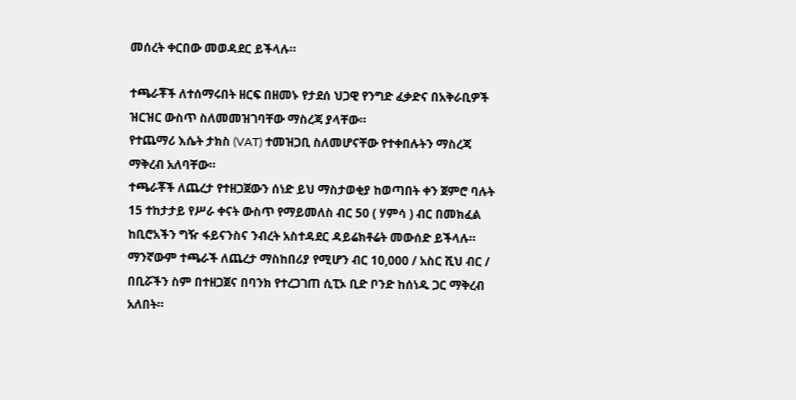መሰረት ቀርበው መወዳደር ይችላሉ።

ተጫራቾች ለተሰማሩበት ዘርፍ በዘመኑ የታደሰ ህጋዊ የንግድ ፈቃድና በአቅራቢዎች ዝርዝር ውስጥ ስለመመዝገባቸው ማስረጃ ያላቸው።
የተጨማሪ እሴት ታክስ (VAT) ተመዝጋቢ ስለመሆናቸው የተቀበሉትን ማስረጃ ማቅረብ አለባቸው።
ተጫራቾች ለጨረታ የተዘጋጀውን ሰነድ ይህ ማስታወቂያ ከወጣበት ቀን ጀምሮ ባሉት 15 ተከታታይ የሥራ ቀናት ውስጥ የማይመለስ ብር 50 ( ሃምሳ ) ብር በመክፈል ከቢሮአችን ግዥ ፋይናንስና ንብረት አስተዳደር ዳይሬክቶሬት መውሰድ ይችላሉ።
ማንኛውም ተጫራች ለጨረታ ማስከበሪያ የሚሆን ብር 10,000 / አስር ሺህ ብር / በቢሯችን ስም በተዘጋጀና በባንክ የተረጋገጠ ሲፒኦ ቢድ ቦንድ ከሰነዱ ጋር ማቅረብ አለበት።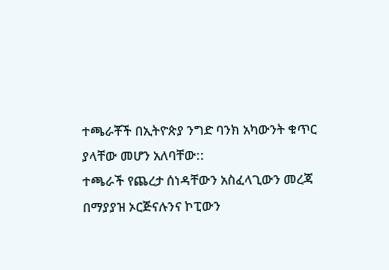ተጫራቾች በኢትዮጵያ ንግድ ባንክ አካውንት ቁጥር ያላቸው መሆን አለባቸው::
ተጫራች የጨረታ ሰነዳቸውን አስፈላጊውን መረጃ በማያያዝ ኦርጅናሉንና ኮፒውን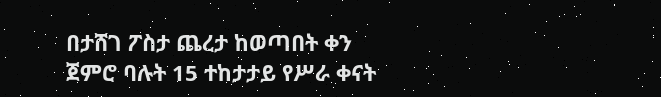በታሸገ ፖስታ ጨረታ ከወጣበት ቀን ጀምሮ ባሉት 15 ተከታታይ የሥራ ቀናት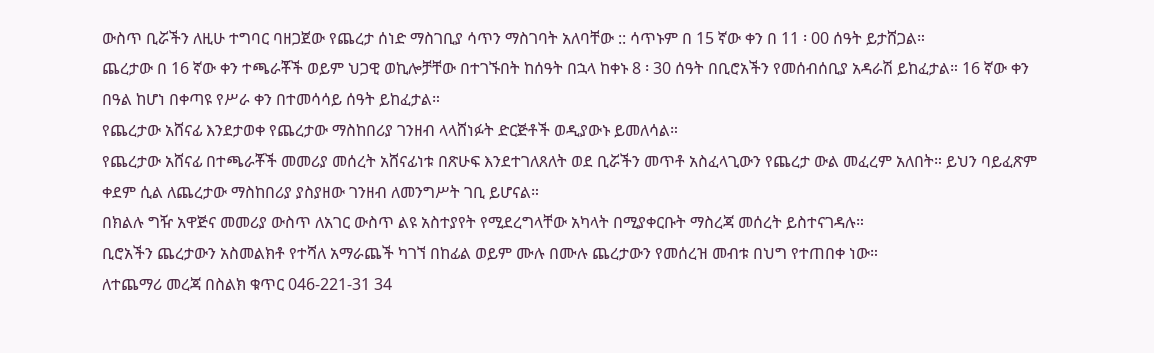ውስጥ ቢሯችን ለዚሁ ተግባር ባዘጋጀው የጨረታ ሰነድ ማስገቢያ ሳጥን ማስገባት አለባቸው :: ሳጥኑም በ 15 ኛው ቀን በ 11 ፡ 00 ሰዓት ይታሸጋል።
ጨረታው በ 16 ኛው ቀን ተጫራቾች ወይም ህጋዊ ወኪሎቻቸው በተገኙበት ከሰዓት በኋላ ከቀኑ 8 ፡ 30 ሰዓት በቢሮአችን የመሰብሰቢያ አዳራሽ ይከፈታል። 16 ኛው ቀን በዓል ከሆነ በቀጣዩ የሥራ ቀን በተመሳሳይ ሰዓት ይከፈታል።
የጨረታው አሸናፊ እንደታወቀ የጨረታው ማስከበሪያ ገንዘብ ላላሸነፉት ድርጅቶች ወዲያውኑ ይመለሳል።
የጨረታው አሸናፊ በተጫራቾች መመሪያ መሰረት አሸናፊነቱ በጽሁፍ እንደተገለጸለት ወደ ቢሯችን መጥቶ አስፈላጊውን የጨረታ ውል መፈረም አለበት። ይህን ባይፈጽም ቀደም ሲል ለጨረታው ማስከበሪያ ያስያዘው ገንዘብ ለመንግሥት ገቢ ይሆናል።
በክልሉ ግዥ አዋጅና መመሪያ ውስጥ ለአገር ውስጥ ልዩ አስተያየት የሚደረግላቸው አካላት በሚያቀርቡት ማስረጃ መሰረት ይስተናገዳሉ።
ቢሮአችን ጨረታውን አስመልክቶ የተሻለ አማራጨች ካገኘ በከፊል ወይም ሙሉ በሙሉ ጨረታውን የመሰረዝ መብቱ በህግ የተጠበቀ ነው።
ለተጨማሪ መረጃ በስልክ ቁጥር 046-221-31 34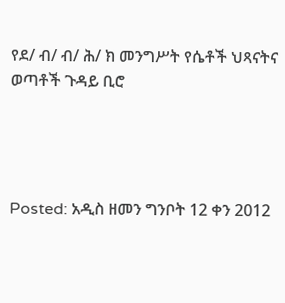የደ/ ብ/ ብ/ ሕ/ ክ መንግሥት የሴቶች ህጻናትና ወጣቶች ጉዳይ ቢሮ




Posted: አዲስ ዘመን ግንቦት 12 ቀን 2012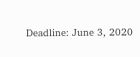Deadline: June 3, 2020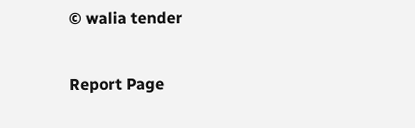© walia tender

Report Page